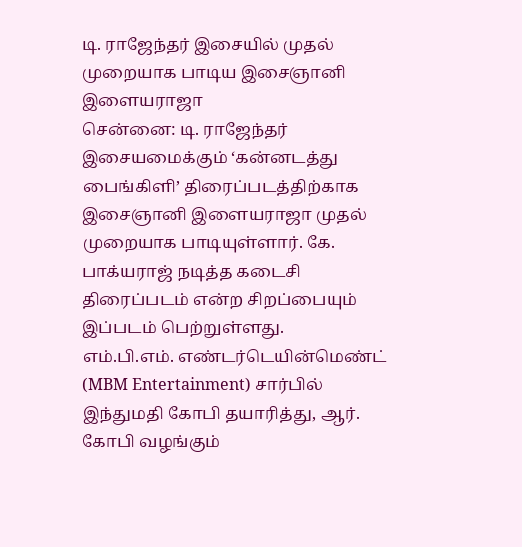டி. ராஜேந்தர் இசையில் முதல் முறையாக பாடிய இசைஞானி இளையராஜா
சென்னை: டி. ராஜேந்தர் இசையமைக்கும் ‘கன்னடத்து பைங்கிளி’ திரைப்படத்திற்காக இசைஞானி இளையராஜா முதல் முறையாக பாடியுள்ளார். கே. பாக்யராஜ் நடித்த கடைசி திரைப்படம் என்ற சிறப்பையும் இப்படம் பெற்றுள்ளது.
எம்.பி.எம். எண்டர்டெயின்மெண்ட் (MBM Entertainment) சார்பில் இந்துமதி கோபி தயாரித்து, ஆர். கோபி வழங்கும்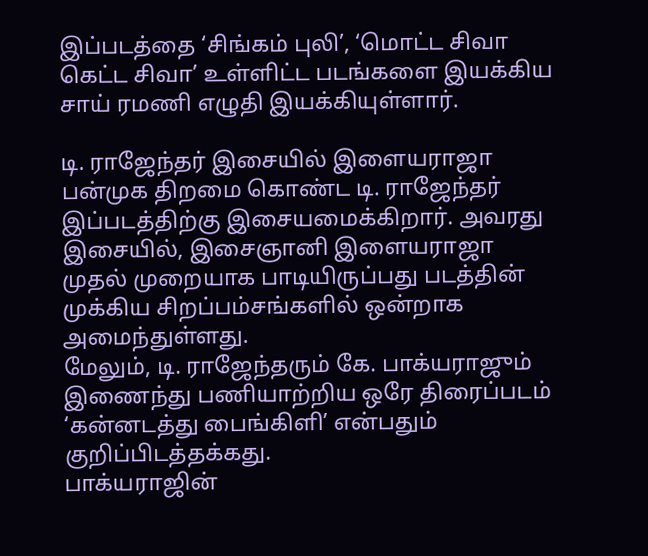இப்படத்தை ‘சிங்கம் புலி’, ‘மொட்ட சிவா கெட்ட சிவா’ உள்ளிட்ட படங்களை இயக்கிய சாய் ரமணி எழுதி இயக்கியுள்ளார்.

டி. ராஜேந்தர் இசையில் இளையராஜா
பன்முக திறமை கொண்ட டி. ராஜேந்தர் இப்படத்திற்கு இசையமைக்கிறார். அவரது இசையில், இசைஞானி இளையராஜா முதல் முறையாக பாடியிருப்பது படத்தின் முக்கிய சிறப்பம்சங்களில் ஒன்றாக அமைந்துள்ளது.
மேலும், டி. ராஜேந்தரும் கே. பாக்யராஜும் இணைந்து பணியாற்றிய ஒரே திரைப்படம் ‘கன்னடத்து பைங்கிளி’ என்பதும் குறிப்பிடத்தக்கது.
பாக்யராஜின்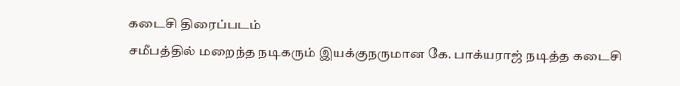கடைசி திரைப்படம்
சமீபத்தில் மறைந்த நடிகரும் இயக்குநருமான கே. பாக்யராஜ் நடித்த கடைசி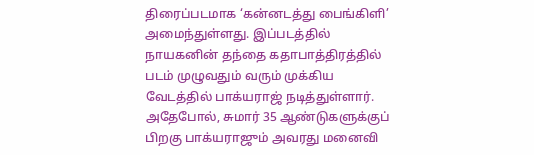திரைப்படமாக ‘கன்னடத்து பைங்கிளி’ அமைந்துள்ளது. இப்படத்தில் நாயகனின் தந்தை கதாபாத்திரத்தில் படம் முழுவதும் வரும் முக்கிய வேடத்தில் பாக்யராஜ் நடித்துள்ளார்.
அதேபோல், சுமார் 35 ஆண்டுகளுக்குப் பிறகு பாக்யராஜும் அவரது மனைவி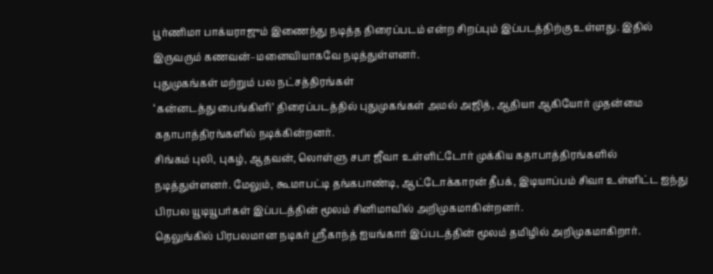பூர்ணிமா பாக்யராஜும் இணைந்து நடித்த திரைப்படம் என்ற சிறப்பும் இப்படத்திற்கு உள்ளது. இதில் இருவரும் கணவன்–மனைவியாகவே நடித்துள்ளனர்.
புதுமுகங்கள் மற்றும் பல நட்சத்திரங்கள்
‘கன்னடத்து பைங்கிளி’ திரைப்படத்தில் புதுமுகங்கள் அமல் அஜித், ஆதியா ஆகியோர் முதன்மை கதாபாத்திரங்களில் நடிக்கின்றனர்.
சிங்கம் புலி, புகழ், ஆதவன், லொள்ளு சபா ஜீவா உள்ளிட்டோர் முக்கிய கதாபாத்திரங்களில் நடித்துள்ளனர். மேலும், கூமாபட்டி தங்கபாண்டி, ஆட்டோக்காரன் தீபக், இடியாப்பம் சிவா உள்ளிட்ட ஐந்து பிரபல யூடியூபர்கள் இப்படத்தின் மூலம் சினிமாவில் அறிமுகமாகின்றனர்.
தெலுங்கில் பிரபலமான நடிகர் ஸ்ரீகாந்த் ஐயங்கார் இப்படத்தின் மூலம் தமிழில் அறிமுகமாகிறார்.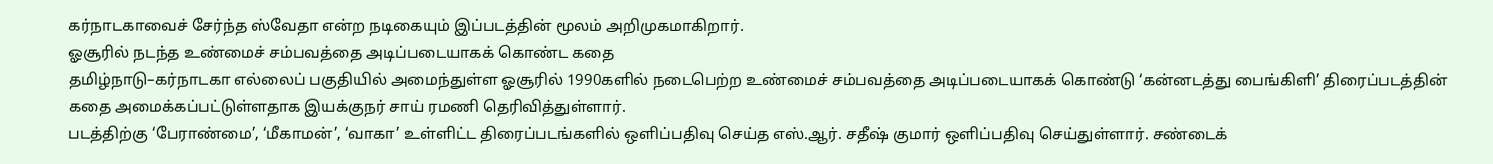கர்நாடகாவைச் சேர்ந்த ஸ்வேதா என்ற நடிகையும் இப்படத்தின் மூலம் அறிமுகமாகிறார்.
ஓசூரில் நடந்த உண்மைச் சம்பவத்தை அடிப்படையாகக் கொண்ட கதை
தமிழ்நாடு–கர்நாடகா எல்லைப் பகுதியில் அமைந்துள்ள ஓசூரில் 1990களில் நடைபெற்ற உண்மைச் சம்பவத்தை அடிப்படையாகக் கொண்டு ‘கன்னடத்து பைங்கிளி’ திரைப்படத்தின் கதை அமைக்கப்பட்டுள்ளதாக இயக்குநர் சாய் ரமணி தெரிவித்துள்ளார்.
படத்திற்கு ‘பேராண்மை’, ‘மீகாமன்’, ‘வாகா’ உள்ளிட்ட திரைப்படங்களில் ஒளிப்பதிவு செய்த எஸ்.ஆர். சதீஷ் குமார் ஒளிப்பதிவு செய்துள்ளார். சண்டைக்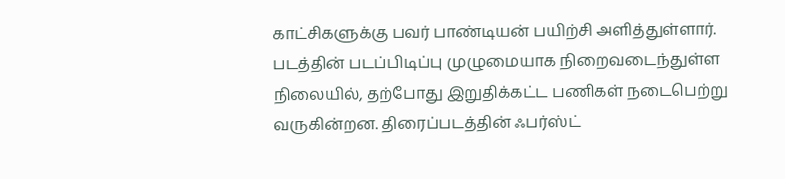காட்சிகளுக்கு பவர் பாண்டியன் பயிற்சி அளித்துள்ளார்.
படத்தின் படப்பிடிப்பு முழுமையாக நிறைவடைந்துள்ள நிலையில், தற்போது இறுதிக்கட்ட பணிகள் நடைபெற்று வருகின்றன. திரைப்படத்தின் ஃபர்ஸ்ட்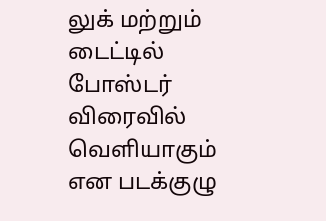லுக் மற்றும் டைட்டில் போஸ்டர் விரைவில் வெளியாகும் என படக்குழு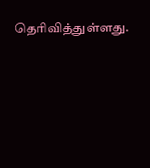தெரிவித்துள்ளது.